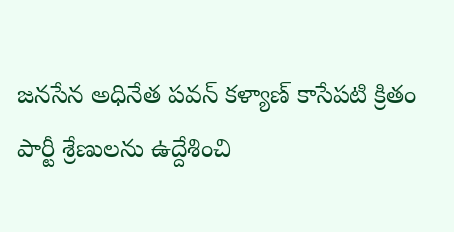జనసేన అధినేత పవన్ కళ్యాణ్ కాసేపటి క్రితం పార్టీ శ్రేణులను ఉద్దేశించి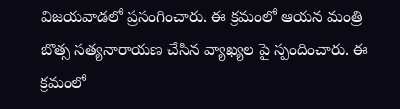విజయవాడలో ప్రసంగించారు. ఈ క్రమంలో ఆయన మంత్రి బొత్స సత్యనారాయణ చేసిన వ్యాఖ్యల పై స్పందించారు. ఈ క్రమంలో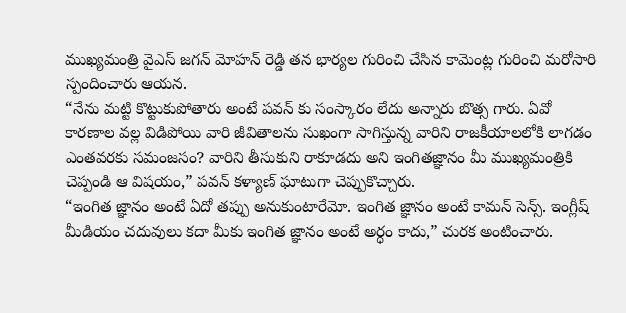ముఖ్యమంత్రి వైఎస్ జగన్ మోహన్ రెడ్డి తన భార్యల గురించి చేసిన కామెంట్ల గురించి మరోసారి స్పందించారు ఆయన.
“నేను మట్టి కొట్టుకుపోతారు అంటే పవన్ కు సంస్కారం లేదు అన్నారు బొత్స గారు. ఏవో కారణాల వల్ల విడిపోయి వారి జీవితాలను సుఖంగా సాగిస్తున్న వారిని రాజకీయాలలోకి లాగడం ఎంతవరకు సమంజసం? వారిని తీసుకుని రాకూడదు అని ఇంగితజ్ఞానం మీ ముఖ్యమంత్రికి చెప్పండి ఆ విషయం,” పవన్ కళ్యాణ్ ఘాటుగా చెప్పుకొచ్చారు.
“ఇంగిత జ్ఞానం అంటే ఏదో తప్పు అనుకుంటారేమో. ఇంగిత జ్ఞానం అంటే కామన్ సెన్స్. ఇంగ్లీష్ మీడియం చదువులు కదా మీకు ఇంగిత జ్ఞానం అంటే అర్ధం కాదు,” చురక అంటించారు.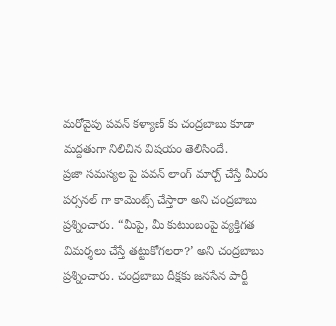మరోవైపు పవన్ కళ్యాణ్ కు చంద్రబాబు కూడా మద్దతుగా నిలిచిన విషయం తెలిసిందే.
ప్రజా సమస్యల పై పవన్ లాంగ్ మార్చ్ చేస్తే మీరు పర్సనల్ గా కామెంట్స్ చేస్తారా అని చంద్రబాబు ప్రశ్నించారు. “మీపై, మీ కుటుంబంపై వ్యక్తిగత విమర్శలు చేస్తే తట్టుకోగలరా?’ అని చంద్రబాబు ప్రశ్నించారు. చంద్రబాబు దీక్షకు జనసేన పార్టీ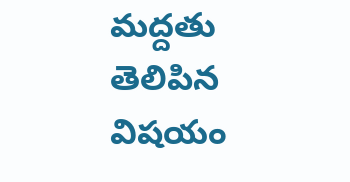మద్దతు తెలిపిన విషయం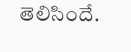తెలిసిందే.